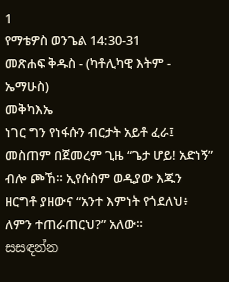1
የማቴዎስ ወንጌል 14:30-31
መጽሐፍ ቅዱስ - (ካቶሊካዊ እትም - ኤማሁስ)
መቅካእኤ
ነገር ግን የነፋሱን ብርታት አይቶ ፈራ፤ መስጠም በጀመረም ጊዜ “ጌታ ሆይ! አድነኝ” ብሎ ጮኸ። ኢየሱስም ወዲያው እጁን ዘርግቶ ያዘውና “አንተ እምነት የጎደለህ፥ ለምን ተጠራጠርህ?” አለው።
සසඳන්න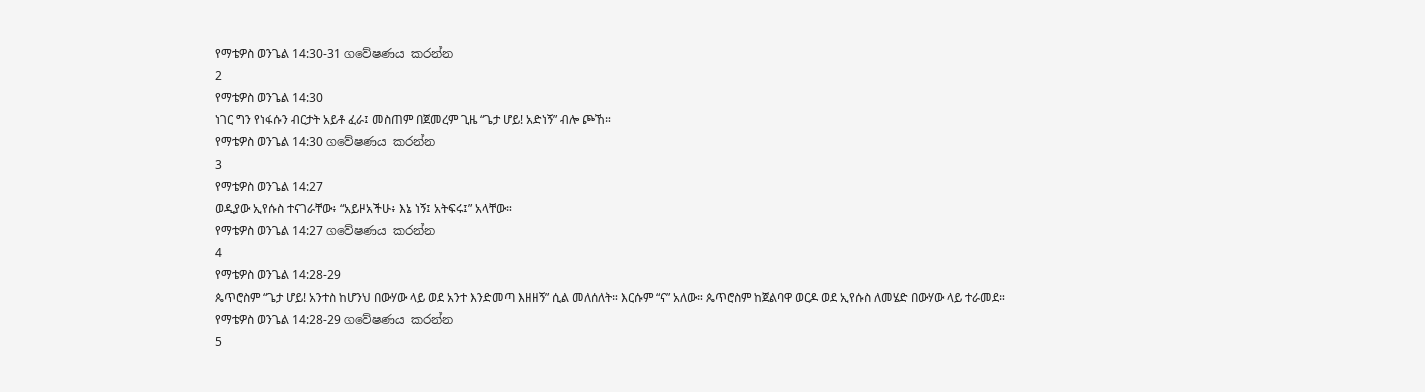የማቴዎስ ወንጌል 14:30-31 ගවේෂණය කරන්න
2
የማቴዎስ ወንጌል 14:30
ነገር ግን የነፋሱን ብርታት አይቶ ፈራ፤ መስጠም በጀመረም ጊዜ “ጌታ ሆይ! አድነኝ” ብሎ ጮኸ።
የማቴዎስ ወንጌል 14:30 ගවේෂණය කරන්න
3
የማቴዎስ ወንጌል 14:27
ወዲያው ኢየሱስ ተናገራቸው፥ “አይዞአችሁ፥ እኔ ነኝ፤ አትፍሩ፤” አላቸው።
የማቴዎስ ወንጌል 14:27 ගවේෂණය කරන්න
4
የማቴዎስ ወንጌል 14:28-29
ጴጥሮስም “ጌታ ሆይ! አንተስ ከሆንህ በውሃው ላይ ወደ አንተ እንድመጣ እዘዘኝ” ሲል መለሰለት። እርሱም “ና” አለው። ጴጥሮስም ከጀልባዋ ወርዶ ወደ ኢየሱስ ለመሄድ በውሃው ላይ ተራመደ።
የማቴዎስ ወንጌል 14:28-29 ගවේෂණය කරන්න
5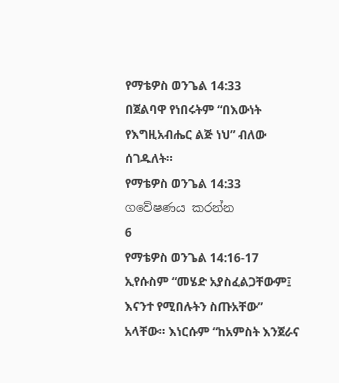የማቴዎስ ወንጌል 14:33
በጀልባዋ የነበሩትም “በእውነት የእግዚአብሔር ልጅ ነህ” ብለው ሰገዱለት።
የማቴዎስ ወንጌል 14:33 ගවේෂණය කරන්න
6
የማቴዎስ ወንጌል 14:16-17
ኢየሱስም “መሄድ አያስፈልጋቸውም፤ እናንተ የሚበሉትን ስጡአቸው” አላቸው። እነርሱም “ከአምስት እንጀራና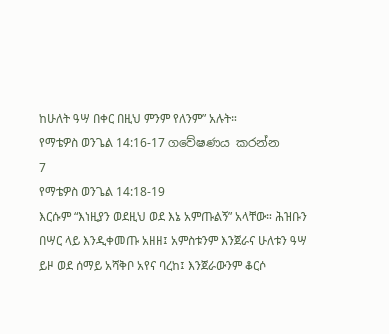ከሁለት ዓሣ በቀር በዚህ ምንም የለንም” አሉት።
የማቴዎስ ወንጌል 14:16-17 ගවේෂණය කරන්න
7
የማቴዎስ ወንጌል 14:18-19
እርሱም “እነዚያን ወደዚህ ወደ እኔ አምጡልኝ” አላቸው። ሕዝቡን በሣር ላይ እንዲቀመጡ አዘዘ፤ አምስቱንም እንጀራና ሁለቱን ዓሣ ይዞ ወደ ሰማይ አሻቅቦ አየና ባረከ፤ እንጀራውንም ቆርሶ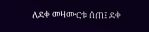ለደቀ መዛሙርቱ ሰጠ፤ ደቀ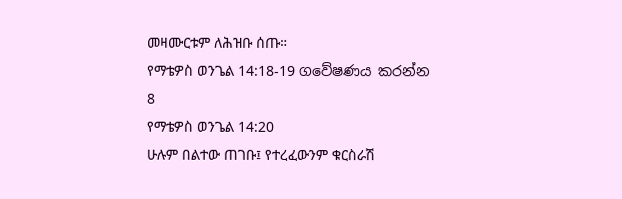መዛሙርቱም ለሕዝቡ ሰጡ።
የማቴዎስ ወንጌል 14:18-19 ගවේෂණය කරන්න
8
የማቴዎስ ወንጌል 14:20
ሁሉም በልተው ጠገቡ፤ የተረፈውንም ቁርስራሽ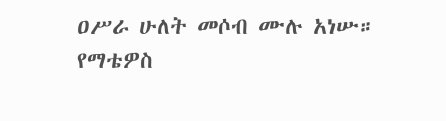ዐሥራ ሁለት መሶብ ሙሉ አነሡ።
የማቴዎስ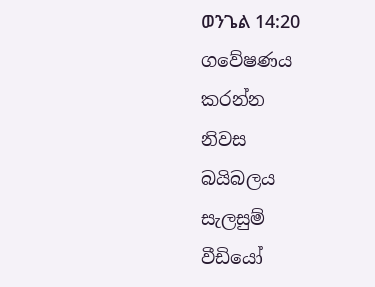ወንጌል 14:20 ගවේෂණය කරන්න
නිවස
බයිබලය
සැලසුම්
වීඩියෝ